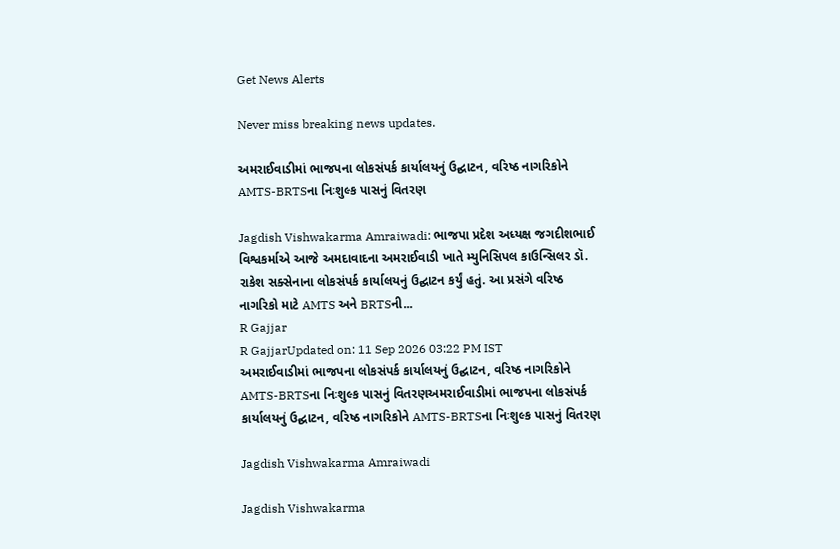Get News Alerts

Never miss breaking news updates.

અમરાઈવાડીમાં ભાજપના લોકસંપર્ક કાર્યાલયનું ઉદ્ઘાટન, વરિષ્ઠ નાગરિકોને AMTS-BRTSના નિઃશુલ્ક પાસનું વિતરણ

Jagdish Vishwakarma Amraiwadi: ભાજપા પ્રદેશ અધ્યક્ષ જગદીશભાઈ વિશ્વકર્માએ આજે અમદાવાદના અમરાઈવાડી ખાતે મ્યુનિસિપલ કાઉન્સિલર ડૉ. રાકેશ સક્સેનાના લોકસંપર્ક કાર્યાલયનું ઉદ્ઘાટન કર્યું હતું. આ પ્રસંગે વરિષ્ઠ નાગરિકો માટે AMTS અને BRTSની...
R Gajjar
R GajjarUpdated on: 11 Sep 2026 03:22 PM IST
અમરાઈવાડીમાં ભાજપના લોકસંપર્ક કાર્યાલયનું ઉદ્ઘાટન, વરિષ્ઠ નાગરિકોને AMTS-BRTSના નિઃશુલ્ક પાસનું વિતરણઅમરાઈવાડીમાં ભાજપના લોકસંપર્ક કાર્યાલયનું ઉદ્ઘાટન, વરિષ્ઠ નાગરિકોને AMTS-BRTSના નિઃશુલ્ક પાસનું વિતરણ

Jagdish Vishwakarma Amraiwadi

Jagdish Vishwakarma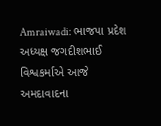Amraiwadi: ભાજપા પ્રદેશ અધ્યક્ષ જગદીશભાઈ વિશ્વકર્માએ આજે અમદાવાદના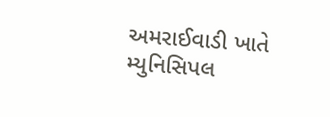અમરાઈવાડી ખાતે મ્યુનિસિપલ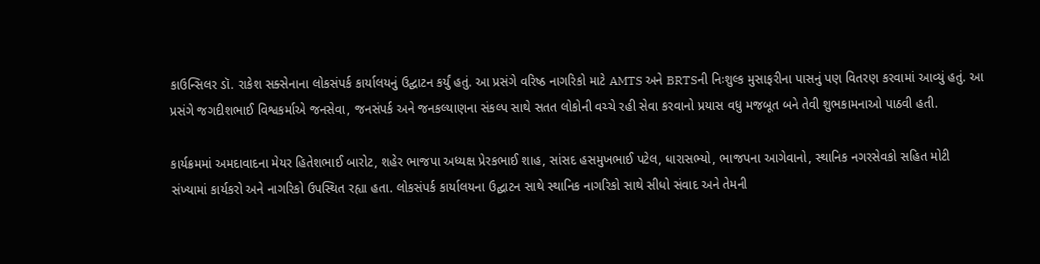કાઉન્સિલર ડૉ. રાકેશ સક્સેનાના લોકસંપર્ક કાર્યાલયનું ઉદ્ઘાટન કર્યું હતું. આ પ્રસંગે વરિષ્ઠ નાગરિકો માટે AMTS અને BRTSની નિઃશુલ્ક મુસાફરીના પાસનું પણ વિતરણ કરવામાં આવ્યું હતું. આ પ્રસંગે જગદીશભાઈ વિશ્વકર્માએ જનસેવા, જનસંપર્ક અને જનકલ્યાણના સંકલ્પ સાથે સતત લોકોની વચ્ચે રહી સેવા કરવાનો પ્રયાસ વધુ મજબૂત બને તેવી શુભકામનાઓ પાઠવી હતી.

કાર્યક્રમમાં અમદાવાદના મેયર હિતેશભાઈ બારોટ, શહેર ભાજપા અધ્યક્ષ પ્રેરકભાઈ શાહ, સાંસદ હસમુખભાઈ પટેલ, ધારાસભ્યો, ભાજપના આગેવાનો, સ્થાનિક નગરસેવકો સહિત મોટી સંખ્યામાં કાર્યકરો અને નાગરિકો ઉપસ્થિત રહ્યા હતા. લોકસંપર્ક કાર્યાલયના ઉદ્ઘાટન સાથે સ્થાનિક નાગરિકો સાથે સીધો સંવાદ અને તેમની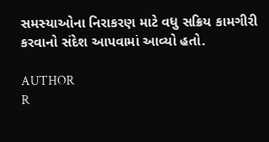સમસ્યાઓના નિરાકરણ માટે વધુ સક્રિય કામગીરી કરવાનો સંદેશ આપવામાં આવ્યો હતો.

AUTHOR
R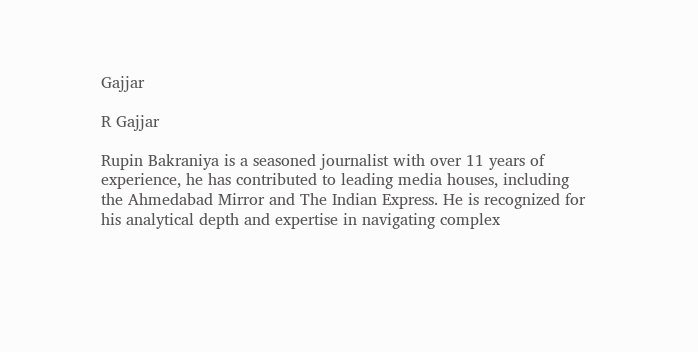Gajjar

R Gajjar

Rupin Bakraniya is a seasoned journalist with over 11 years of experience, he has contributed to leading media houses, including the Ahmedabad Mirror and The Indian Express. He is recognized for his analytical depth and expertise in navigating complex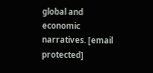global and economic narratives. [email protected]